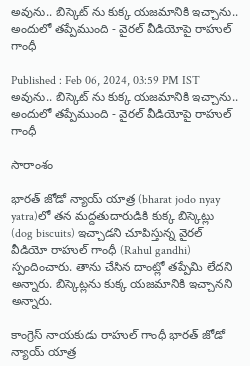అవును.. బిస్కెట్ ను కుక్క యజమానికి ఇచ్చాను.. అందులో తప్పేముంది - వైరల్ వీడియోపై రాహుల్ గాంధీ

Published : Feb 06, 2024, 03:59 PM IST
అవును.. బిస్కెట్ ను కుక్క యజమానికి ఇచ్చాను.. అందులో తప్పేముంది - వైరల్ వీడియోపై రాహుల్ గాంధీ

సారాంశం

భారత్ జోడో న్యాయ్ యాత్ర (bharat jodo nyay yatra)లో తన మద్దతుదారుడికి కుక్క బిస్కెట్లు (dog biscuits) ఇచ్చాడని చూపిస్తున్న వైరల్ వీడియో రాహుల్ గాంధీ (Rahul gandhi) స్పందించారు. తాను చేసిన దాంట్లో తప్పేమి లేదని అన్నారు. బిస్కెట్లను కుక్క యజమానికి ఇచ్చానని అన్నారు.

కాంగ్రెస్ నాయకుడు రాహుల్ గాంధీ భారత్ జోడో న్యాయ్ యాత్ర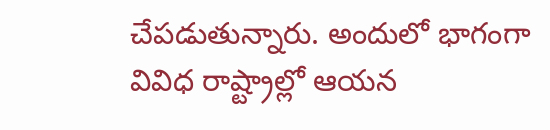చేపడుతున్నారు. అందులో భాగంగా వివిధ రాష్ట్రాల్లో ఆయన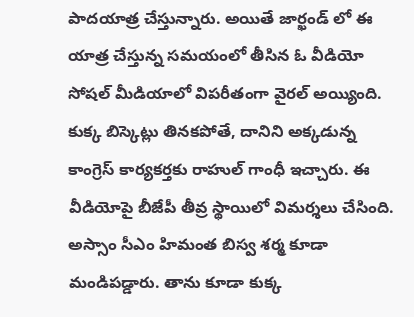పాదయాత్ర చేస్తున్నారు. అయితే జార్ఖండ్ లో ఈ యాత్ర చేస్తున్న సమయంలో తీసిన ఓ వీడియో సోషల్ మీడియాలో విపరీతంగా వైరల్ అయ్యింది. కుక్క బిస్కెట్లు తినకపోతే, దానిని అక్కడున్న కాంగ్రెస్ కార్యకర్తకు రాహుల్ గాంధీ ఇచ్చారు. ఈ వీడియోపై బీజేపీ తీవ్ర స్థాయిలో విమర్శలు చేసింది. అస్సాం సీఎం హిమంత బిస్వ శర్మ కూడా మండిపడ్డారు. తాను కూడా కుక్క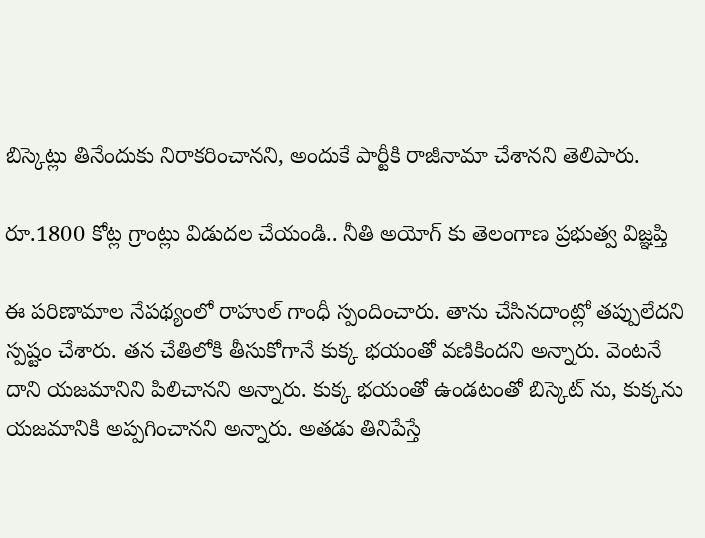బిస్కెట్లు తినేందుకు నిరాకరించానని, అందుకే పార్టీకి రాజీనామా చేశానని తెలిపారు.

రూ.1800 కోట్ల గ్రాంట్లు విడుదల చేయండి.. నీతి అయోగ్ కు తెలంగాణ ప్రభుత్వ విజ్ఞప్తి

ఈ పరిణామాల నేపథ్యంలో రాహుల్ గాంధీ స్పందించారు. తాను చేసినదాంట్లో తప్పులేదని స్పష్టం చేశారు. తన చేతిలోకి తీసుకోగానే కుక్క భయంతో వణికిందని అన్నారు. వెంటనే దాని యజమానిని పిలిచానని అన్నారు. కుక్క భయంతో ఉండటంతో బిస్కెట్ ను, కుక్కను యజమానికి అప్పగించానని అన్నారు. అతడు తినిపేస్తే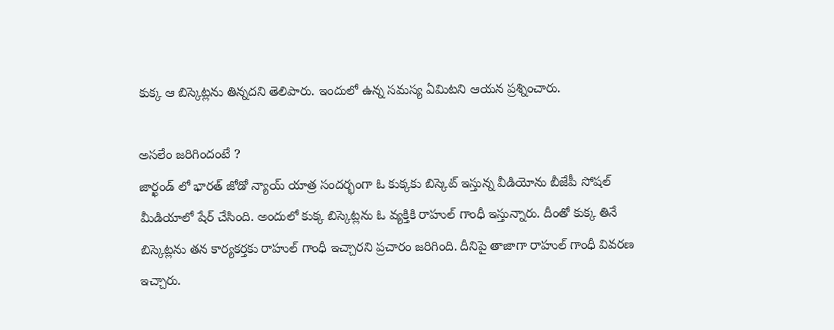కుక్క ఆ బిస్కెట్లను తిన్నదని తెలిపారు. ఇందులో ఉన్న సమస్య ఏమిటని ఆయన ప్రశ్నించారు.

అసలేం జరిగిందంటే ?
జార్ఖండ్ లో భారత్ జోడో న్యాయ్ యాత్ర సందర్భంగా ఓ కుక్కకు బిస్కెట్ ఇస్తున్న వీడియోను బీజేపీ సోషల్ మీడియాలో షేర్ చేసింది. అందులో కుక్క బిస్కెట్లను ఓ వ్యక్తికి రాహుల్ గాంధీ ఇస్తున్నారు. దీంతో కుక్క తినే బిస్కెట్లను తన కార్యకర్తకు రాహుల్ గాంధీ ఇచ్చారని ప్రచారం జరిగింది. దీనిపై తాజాగా రాహుల్ గాంధీ వివరణ ఇచ్చారు.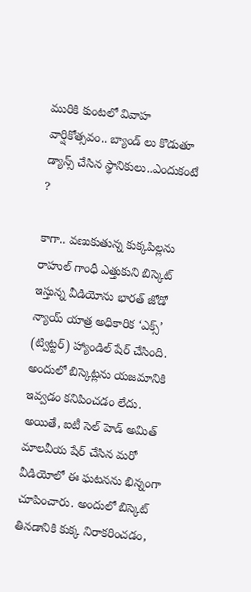మురికి కుంటలో వివాహ వార్షికోత్సవం.. బ్యాండ్ లు కొడుతూ డ్యాన్స్ చేసిన స్థానికులు..ఎందుకంటే ?

కాగా.. వణుకుతున్న కుక్కపిల్లను రాహుల్ గాంధీ ఎత్తుకుని బిస్కెట్ ఇస్తున్న వీడియోను భారత్ జోడో న్యాయ్ యాత్ర అధికారిక ‘ఎక్స్’ (ట్విట్టర్) హ్యాండిల్ షేర్ చేసింది. అందులో బిస్కెట్లను యజమానికి ఇవ్వడం కనిపించడం లేదు. అయితే, ఐటీ సెల్ హెడ్ అమిత్ మాలవీయ షేర్ చేసిన మరో వీడియోలో ఈ ఘటనను భిన్నంగా చూపించారు. అందులో బిస్కెట్ తినడానికి కుక్క నిరాకరించడం,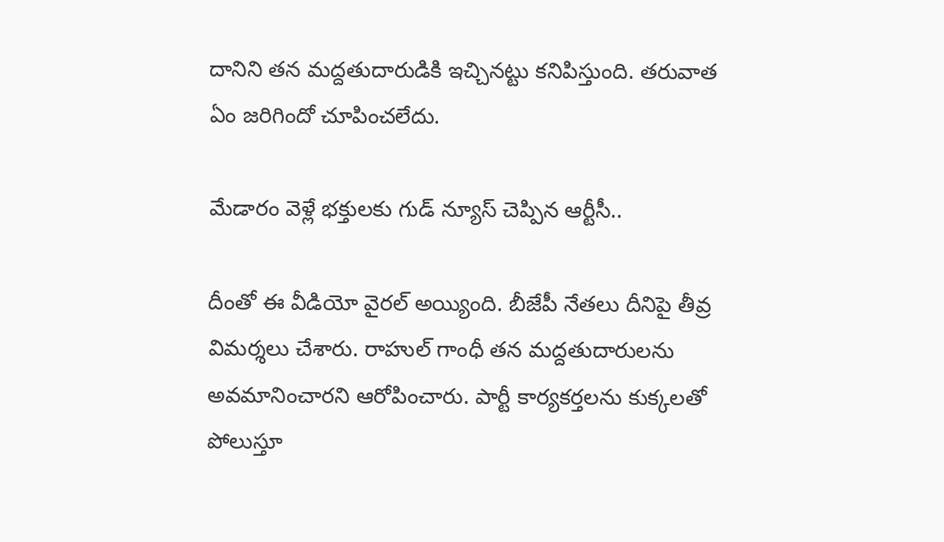దానిని తన మద్దతుదారుడికి ఇచ్చినట్టు కనిపిస్తుంది. తరువాత ఏం జరిగిందో చూపించలేదు.

మేడారం వెళ్లే భక్తులకు గుడ్ న్యూస్ చెప్పిన ఆర్టీసీ..

దీంతో ఈ వీడియో వైరల్ అయ్యింది. బీజేపీ నేతలు దీనిపై తీవ్ర విమర్శలు చేశారు. రాహుల్ గాంధీ తన మద్దతుదారులను అవమానించారని ఆరోపించారు. పార్టీ కార్యకర్తలను కుక్కలతో పోలుస్తూ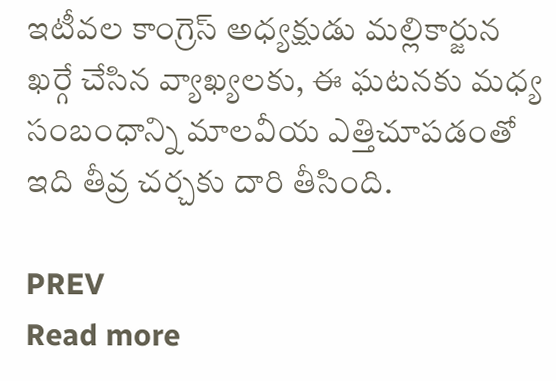ఇటీవల కాంగ్రెస్ అధ్యక్షుడు మల్లికార్జున ఖర్గే చేసిన వ్యాఖ్యలకు, ఈ ఘటనకు మధ్య సంబంధాన్ని మాలవీయ ఎత్తిచూపడంతో ఇది తీవ్ర చర్చకు దారి తీసింది.

PREV
Read more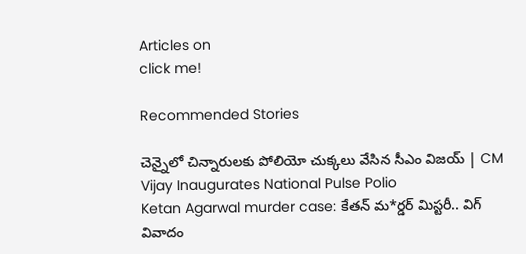Articles on
click me!

Recommended Stories

చెన్నైలో చిన్నారులకు పోలియో చుక్కలు వేసిన సీఎం విజయ్ | CM Vijay Inaugurates National Pulse Polio
Ketan Agarwal murder case: కేతన్ మ*ర్డర్ మిస్టరీ.. విగ్ వివాదం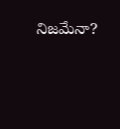నిజమేనా?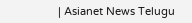| Asianet News Telugu